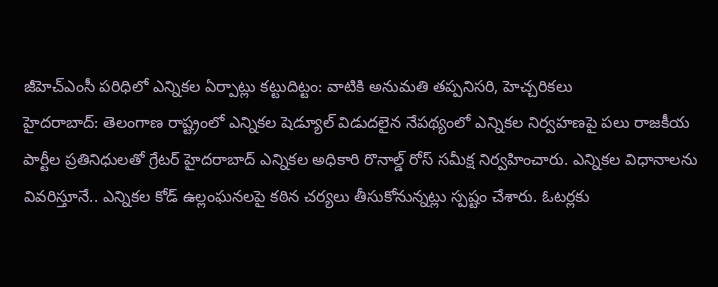జీహెచ్ఎంసీ పరిధిలో ఎన్నికల ఏర్పాట్లు కట్టుదిట్టం: వాటికి అనుమతి తప్పనిసరి, హెచ్చరికలు
హైదరాబాద్: తెలంగాణ రాష్ట్రంలో ఎన్నికల షెడ్యూల్ విడుదలైన నేపథ్యంలో ఎన్నికల నిర్వహణపై పలు రాజకీయ పార్టీల ప్రతినిధులతో గ్రేటర్ హైదరాబాద్ ఎన్నికల అధికారి రొనాల్డ్ రోస్ సమీక్ష నిర్వహించారు. ఎన్నికల విధానాలను వివరిస్తూనే.. ఎన్నికల కోడ్ ఉల్లంఘనలపై కఠిన చర్యలు తీసుకోనున్నట్లు స్పష్టం చేశారు. ఓటర్లకు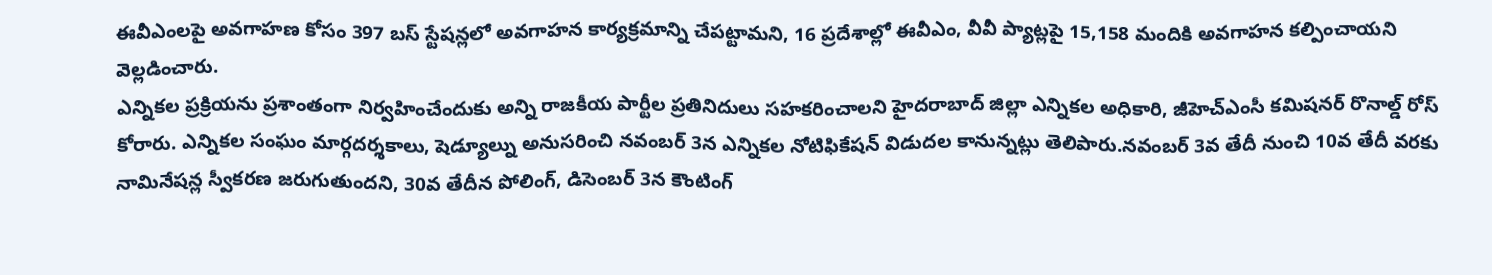ఈవీఎంలపై అవగాహణ కోసం 397 బస్ స్టేషన్లలో అవగాహన కార్యక్రమాన్ని చేపట్టామని, 16 ప్రదేశాల్లో ఈవీఎం, వీవీ ప్యాట్లపై 15,158 మందికి అవగాహన కల్పించాయని వెల్లడించారు.
ఎన్నికల ప్రక్రియను ప్రశాంతంగా నిర్వహించేందుకు అన్ని రాజకీయ పార్టీల ప్రతినిదులు సహకరించాలని హైదరాబాద్ జిల్లా ఎన్నికల అధికారి, జీహెచ్ఎంసీ కమిషనర్ రొనాల్డ్ రోస్ కోరారు. ఎన్నికల సంఘం మార్గదర్శకాలు, షెడ్యూల్ను అనుసరించి నవంబర్ 3న ఎన్నికల నోటిఫికేషన్ విడుదల కానున్నట్లు తెలిపారు.నవంబర్ 3వ తేదీ నుంచి 10వ తేదీ వరకు నామినేషన్ల స్వీకరణ జరుగుతుందని, 30వ తేదీన పోలింగ్, డిసెంబర్ 3న కౌంటింగ్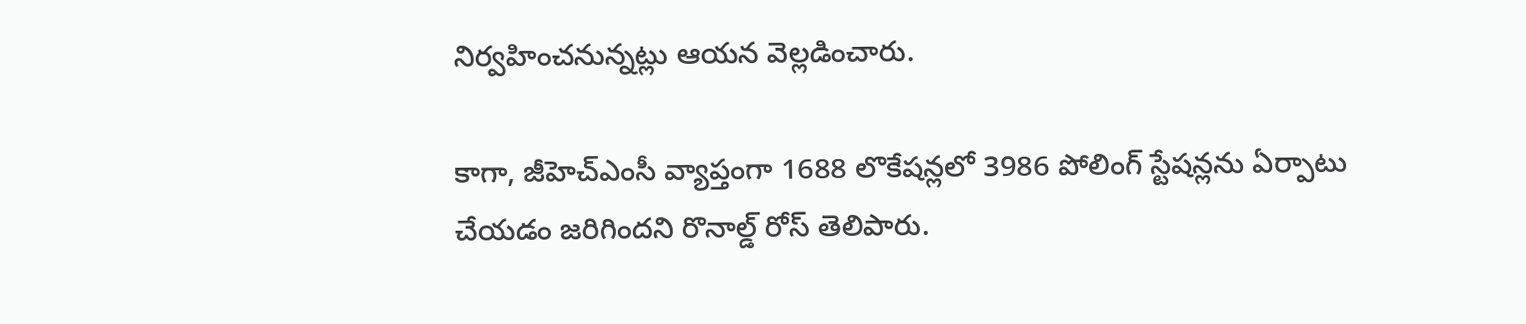నిర్వహించనున్నట్లు ఆయన వెల్లడించారు.

కాగా, జీహెచ్ఎంసీ వ్యాప్తంగా 1688 లొకేషన్లలో 3986 పోలింగ్ స్టేషన్లను ఏర్పాటు చేయడం జరిగిందని రొనాల్డ్ రోస్ తెలిపారు.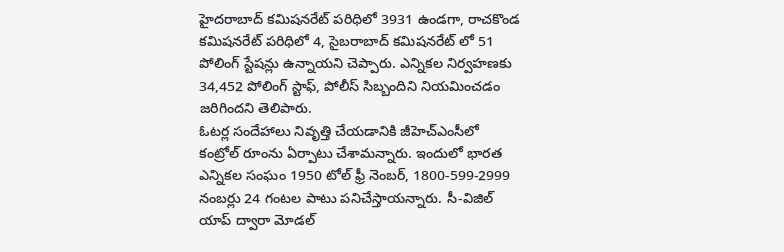హైదరాబాద్ కమిషనరేట్ పరిధిలో 3931 ఉండగా, రాచకొండ కమిషనరేట్ పరిధిలో 4, సైబరాబాద్ కమిషనరేట్ లో 51 పోలింగ్ స్టేషన్లు ఉన్నాయని చెప్పారు. ఎన్నికల నిర్వహణకు 34,452 పోలింగ్ స్టాఫ్, పోలీస్ సిబ్బందిని నియమించడం జరిగిందని తెలిపారు.
ఓటర్ల సందేహాలు నివృత్తి చేయడానికి జీహెచ్ఎంసీలో కంట్రోల్ రూంను ఏర్పాటు చేశామన్నారు. ఇందులో భారత ఎన్నికల సంఘం 1950 టోల్ ఫ్రీ నెంబర్, 1800-599-2999 నంబర్లు 24 గంటల పాటు పనిచేస్తాయన్నారు. సీ-విజిల్ యాప్ ద్వారా మోడల్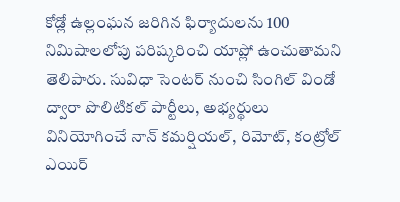కోడ్లో ఉల్లంఘన జరిగిన ఫిర్యాదులను 100 నిమిషాలలోపు పరిష్కరించి యాప్లో ఉంచుతామని తెలిపారు. సువిధా సెంటర్ నుంచి సింగిల్ విండో ద్వారా పొలిటికల్ పార్టీలు, అభ్యర్థులు వినియోగించే నాన్ కమర్షియల్, రిమోట్, కంట్రోల్ ఎయిర్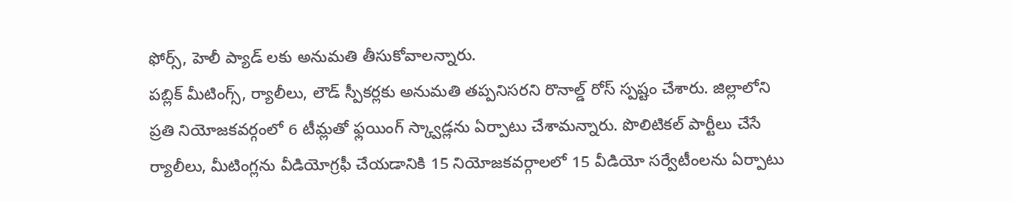ఫోర్స్, హెలీ ప్యాడ్ లకు అనుమతి తీసుకోవాలన్నారు.
పబ్లిక్ మీటింగ్స్, ర్యాలీలు, లౌడ్ స్పీకర్లకు అనుమతి తప్పనిసరని రొనాల్డ్ రోస్ స్పష్టం చేశారు. జిల్లాలోని ప్రతి నియోజకవర్గంలో 6 టీమ్లతో ఫ్లయింగ్ స్క్వాడ్లను ఏర్పాటు చేశామన్నారు. పొలిటికల్ పార్టీలు చేసే ర్యాలీలు, మీటింగ్లను వీడియోగ్రఫీ చేయడానికి 15 నియోజకవర్గాలలో 15 వీడియో సర్వేటీంలను ఏర్పాటు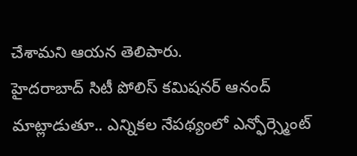చేశామని ఆయన తెలిపారు.
హైదరాబాద్ సిటీ పోలిస్ కమిషనర్ ఆనంద్ మాట్లాడుతూ.. ఎన్నికల నేపథ్యంలో ఎన్ఫోర్స్మెంట్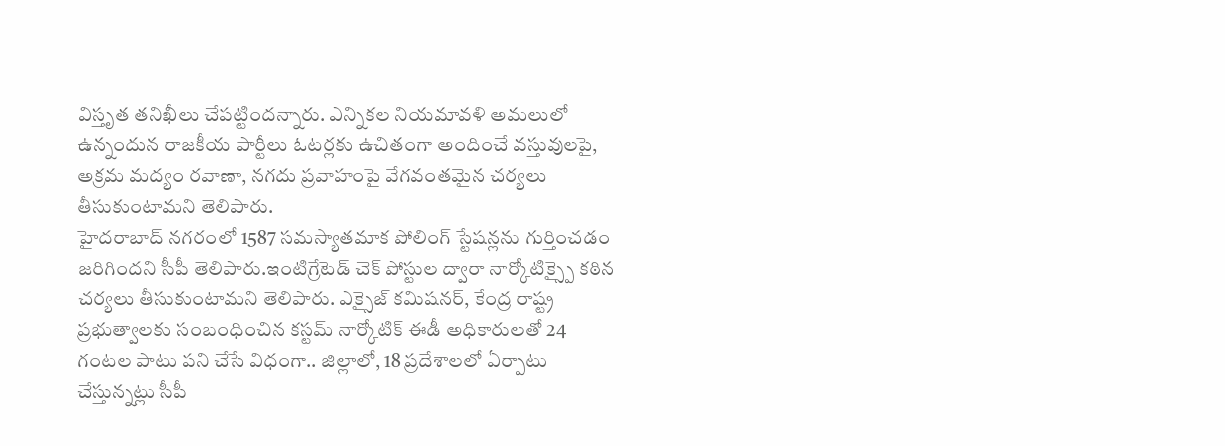విస్తృత తనిఖీలు చేపట్టిందన్నారు. ఎన్నికల నియమావళి అమలులో ఉన్నందున రాజకీయ పార్టీలు ఓటర్లకు ఉచితంగా అందించే వస్తువులపై, అక్రమ మద్యం రవాణా, నగదు ప్రవాహంపై వేగవంతమైన చర్యలు తీసుకుంటామని తెలిపారు.
హైదరాబాద్ నగరంలో 1587 సమస్యాతమాక పోలింగ్ స్టేషన్లను గుర్తించడం జరిగిందని సీపీ తెలిపారు.ఇంటిగ్రేటెడ్ చెక్ పోస్టుల ద్వారా నార్కోటిక్స్పై కఠిన చర్యలు తీసుకుంటామని తెలిపారు. ఎక్సైజ్ కమిషనర్, కేంద్ర రాష్ట్ర ప్రభుత్వాలకు సంబంధించిన కస్టమ్ నార్కోటిక్ ఈడీ అధికారులతో 24 గంటల పాటు పని చేసే విధంగా.. జిల్లాలో, 18 ప్రదేశాలలో ఏర్పాటు చేస్తున్నట్లు సీపీ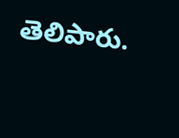తెలిపారు.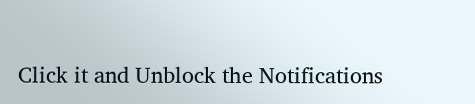Click it and Unblock the Notifications